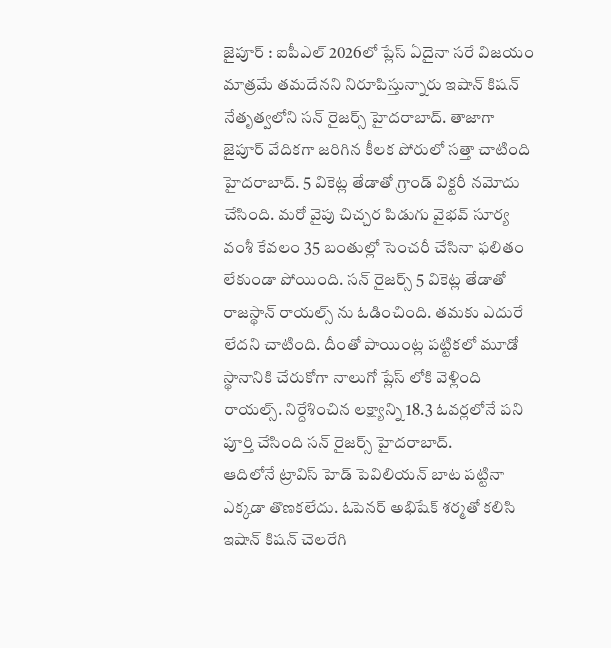జైపూర్ : ఐపీఎల్ 2026లో ప్లేస్ ఏదైనా సరే విజయం మాత్రమే తమదేనని నిరూపిస్తున్నారు ఇషాన్ కిషన్ నేతృత్వలోని సన్ రైజర్స్ హైదరాబాద్. తాజాగా జైపూర్ వేదికగా జరిగిన కీలక పోరులో సత్తా చాటింది హైదరాబాద్. 5 వికెట్ల తేడాతో గ్రాండ్ విక్టరీ నమోదు చేసింది. మరో వైపు చిచ్చర పిడుగు వైభవ్ సూర్య వంశీ కేవలం 35 బంతుల్లో సెంచరీ చేసినా ఫలితం లేకుండా పోయింది. సన్ రైజర్స్ 5 వికెట్ల తేడాతో రాజస్థాన్ రాయల్స్ ను ఓడించింది. తమకు ఎదురే లేదని చాటింది. దీంతో పాయింట్ల పట్టికలో మూడో స్థానానికి చేరుకోగా నాలుగో ప్లేస్ లోకి వెళ్లింది రాయల్స్. నిర్దేశించిన లక్ష్యాన్ని 18.3 ఓవర్లలోనే పని పూర్తి చేసింది సన్ రైజర్స్ హైదరాబాద్.
ఆదిలోనే ట్రావిస్ హెడ్ పెవిలియన్ బాట పట్టినా ఎక్కడా తొణకలేదు. ఓపెనర్ అభిషేక్ శర్మతో కలిసి ఇషాన్ కిషన్ చెలరేగి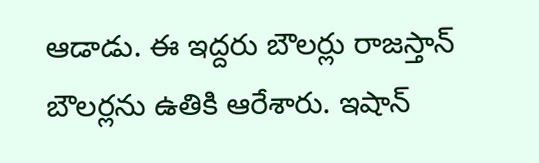ఆడాడు. ఈ ఇద్దరు బౌలర్లు రాజస్తాన్ బౌలర్లను ఉతికి ఆరేశారు. ఇషాన్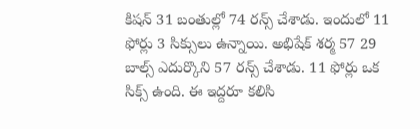కిషన్ 31 బంతుల్లో 74 రన్స్ చేశాడు. ఇందులో 11 ఫోర్లు 3 సిక్సులు ఉన్నాయి. అభిషేక్ శర్మ 57 29 బాల్స్ ఎదుర్కొని 57 రన్స్ చేశాడు. 11 ఫోర్లు ఒక సిక్స్ ఉంది. ఈ ఇద్దరూ కలిసి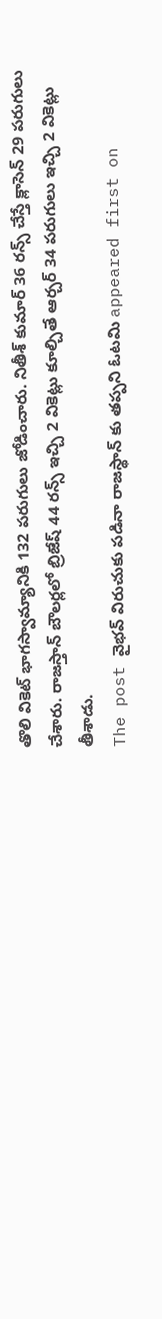తొలి వికెట్ భాగస్వామ్యానికి 132 పరుగులు జోడించారు. నితీశ్ కుమార్ 36 రన్స్ చేస్తే క్లాసెన్ 29 పరుగులు చేశారు. రాజస్తాన్ బౌలర్లలో బ్రిజేష్ 44 రన్స్ ఇచ్చి 2 వికెట్లు కూల్చితే ఆర్చర్ 34 పరుగులు ఇచ్చి 2 వికెట్లు తీశాడు.
The post వైభవ్ విరుచుకు పడినా రాజస్థాన్ కు తప్పని ఓటమి appeared first on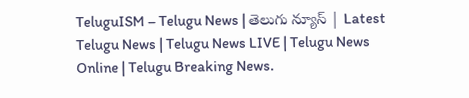TeluguISM – Telugu News | తెలుగు న్యూస్ | Latest Telugu News | Telugu News LIVE | Telugu News Online | Telugu Breaking News.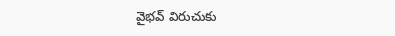వైభవ్ విరుచుకు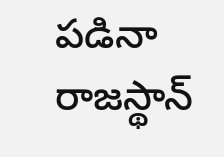పడినా రాజస్థాన్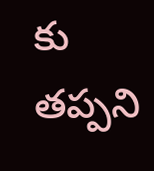కు తప్పని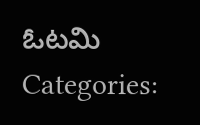ఓటమి
Categories: